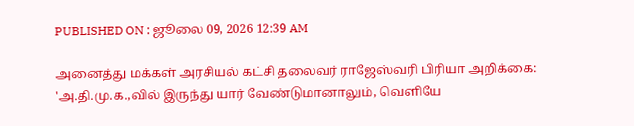PUBLISHED ON : ஜூலை 09, 2026 12:39 AM

அனைத்து மக்கள் அரசியல் கட்சி தலைவர் ராஜேஸ்வரி பிரியா அறிக்கை:
'அ.தி.மு.க.,வில் இருந்து யார் வேண்டுமானாலும், வெளியே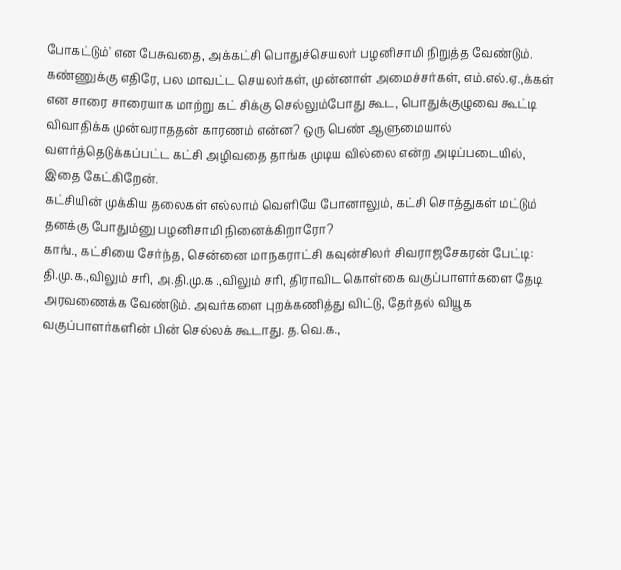போகட்டும்' என பேசுவதை, அக்கட்சி பொதுச்செயலர் பழனிசாமி நிறுத்த வேண்டும். கண்ணுக்கு எதிரே, பல மாவட்ட செயலர்கள், முன்னாள் அமைச்சர்கள், எம்.எல்.ஏ.,க்கள் என சாரை சாரையாக மாற்று கட் சிக்கு செல்லும்போது கூட, பொதுக்குழுவை கூட்டி விவாதிக்க முன்வராததன் காரணம் என்ன? ஒரு பெண் ஆளுமையால் வளர்த்தெடுக்கப்பட்ட கட்சி அழிவதை தாங்க முடிய வில்லை என்ற அடிப்படையில், இதை கேட்கிறேன்.
கட்சியின் முக்கிய தலைகள் எல்லாம் வெளியே போனாலும், கட்சி சொத்துகள் மட்டும் தனக்கு போதும்னு பழனிசாமி நினைக்கிறாரோ?
காங்., கட்சியை சேர்ந்த, சென்னை மாநகராட்சி கவுன்சிலர் சிவராஜசேகரன் பேட்டி: தி.மு.க.,விலும் சரி, அ.தி.மு.க .,விலும் சரி, திராவிட கொள்கை வகுப்பாளர்களை தேடி அரவணைக்க வேண்டும். அவர்களை புறக்கணித்து விட்டு, தேர்தல் வியூக வகுப்பாளர்களின் பின் செல்லக் கூடாது. த.வெ.க.,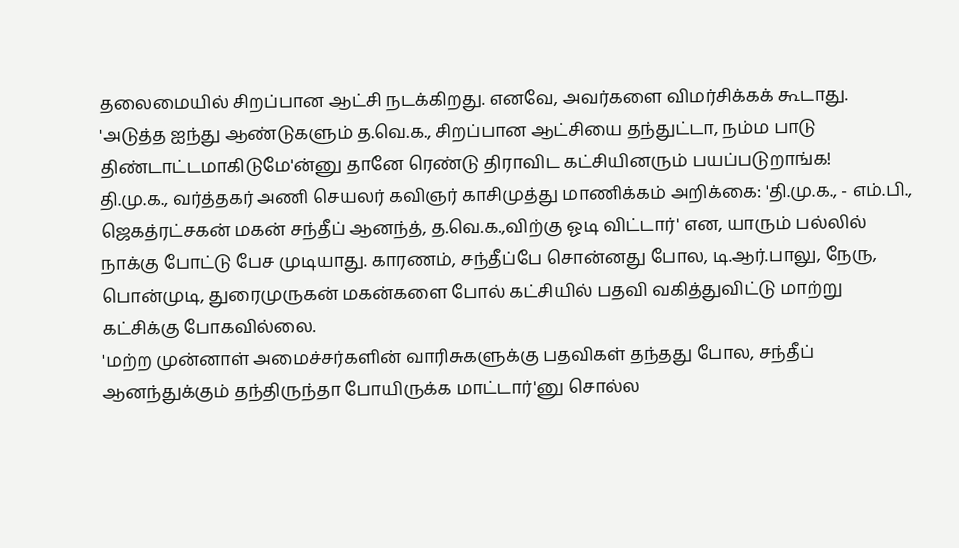தலைமையில் சிறப்பான ஆட்சி நடக்கிறது. எனவே, அவர்களை விமர்சிக்கக் கூடாது.
'அடுத்த ஐந்து ஆண்டுகளும் த.வெ.க., சிறப்பான ஆட்சியை தந்துட்டா, நம்ம பாடு திண்டாட்டமாகிடுமே'ன்னு தானே ரெண்டு திராவிட கட்சியினரும் பயப்படுறாங்க!
தி.மு.க., வர்த்தகர் அணி செயலர் கவிஞர் காசிமுத்து மாணிக்கம் அறிக்கை: 'தி.மு.க., - எம்.பி., ஜெகத்ரட்சகன் மகன் சந்தீப் ஆனந்த், த.வெ.க.,விற்கு ஓடி விட்டார்' என, யாரும் பல்லில் நாக்கு போட்டு பேச முடியாது. காரணம், சந்தீப்பே சொன்னது போல, டி.ஆர்.பாலு, நேரு, பொன்முடி, துரைமுருகன் மகன்களை போல் கட்சியில் பதவி வகித்துவிட்டு மாற்று கட்சிக்கு போகவில்லை.
'மற்ற முன்னாள் அமைச்சர்களின் வாரிசுகளுக்கு பதவிகள் தந்தது போல, சந்தீப் ஆனந்துக்கும் தந்திருந்தா போயிருக்க மாட்டார்'னு சொல்ல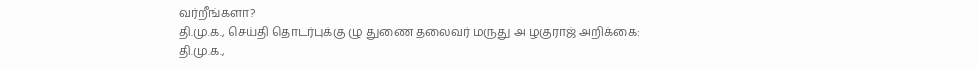வர்றீங்களா?
தி.மு.க., செய்தி தொடர்புக்கு ழு துணை தலைவர் மருது அ ழகுராஜ் அறிக்கை:
தி.மு.க.,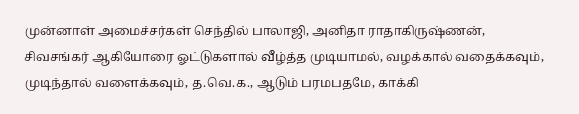முன்னாள் அமைச்சர்கள் செந்தில் பாலாஜி, அனிதா ராதாகிருஷ்ணன், சிவசங்கர் ஆகியோரை ஓட்டுகளால் வீழ்த்த முடியாமல், வழக்கால் வதைக்கவும், முடிந்தால் வளைக்கவும், த.வெ.க., ஆடும் பரமபதமே, காக்கி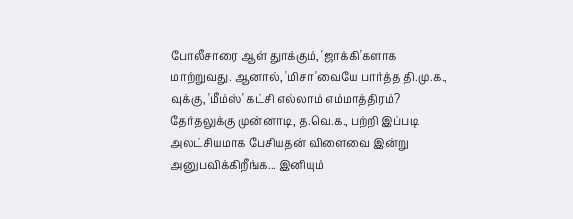போலீசாரை ஆள் துாக்கும், 'ஜாக்கி'களாக மாற்றுவது. ஆனால், 'மிசா'வையே பார்த்த தி.மு.க., வுக்கு, 'மீம்ஸ்' கட்சி எல்லாம் எம்மாத்திரம்?
தேர்தலுக்கு முன்னாடி, த.வெ.க., பற்றி இப்படி அலட்சியமாக பேசியதன் விளைவை இன்று அனுபவிக்கிறீங்க... இனியும்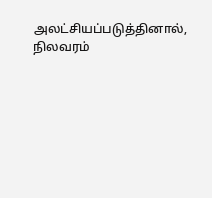அலட்சியப்படுத்தினால், நிலவரம்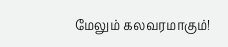மேலும் கலவரமாகும்!